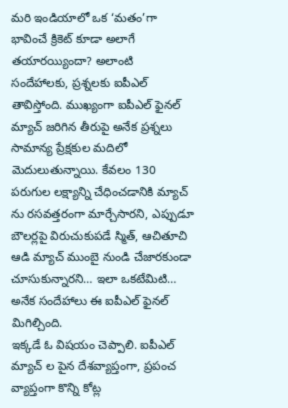మరి ఇండియాలో ఒక ‘మతం’గా భావించే క్రికెట్ కూడా అలాగే తయారయ్యిందా? అలాంటి సందేహాలకు, ప్రశ్నలకు ఐపీఎల్ తావిస్తోంది. ముఖ్యంగా ఐపీఎల్ ఫైనల్ మ్యాచ్ జరిగిన తీరుపై అనేక ప్రశ్నలు సామాన్య ప్రేక్షకుల మదిలో మెదులుతున్నాయి. కేవలం 130 పరుగుల లక్ష్యాన్ని చేధించడానికి మ్యాచ్ ను రసవత్తరంగా మార్చేసారని, ఎప్పుడూ బౌలర్లపై విరుచుకుపడే స్మిత్, ఆచితూచి ఆడి మ్యాచ్ ముంబై నుండి చేజారకుండా చూసుకున్నారని… ఇలా ఒకటేమిటి… అనేక సందేహాలు ఈ ఐపీఎల్ ఫైనల్ మిగిల్చింది.
ఇక్కడే ఓ విషయం చెప్పాలి. ఐపీఎల్ మ్యాచ్ ల పైన దేశవ్యాప్తంగా, ప్రపంచ వ్యాప్తంగా కొన్ని కోట్ల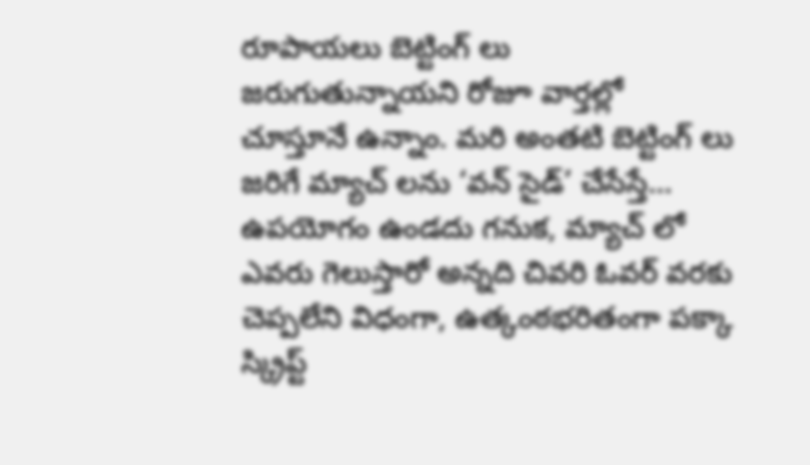రూపాయలు బెట్టింగ్ లు జరుగుతున్నాయని రోజూ వార్తల్లో చూస్తూనే ఉన్నాం. మరి అంతటి బెట్టింగ్ లు జరిగే మ్యాచ్ లను ‘వన్ సైడ్’ చేసేస్తే… ఉపయోగం ఉండదు గనుక, మ్యాచ్ లో ఎవరు గెలుస్తారో అన్నది చివరి ఓవర్ వరకు చెప్పలేని విధంగా, ఉత్కంఠభరితంగా పక్కా స్క్రిప్ట్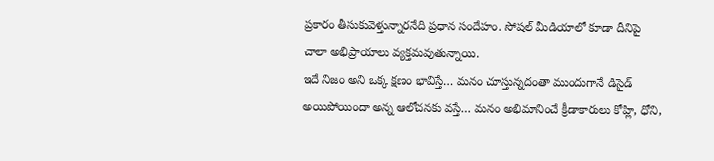ప్రకారం తీసుకువెళ్తున్నారనేది ప్రధాన సందేహం. సోషల్ మీడియాలో కూడా దీనిపై చాలా అభిప్రాయాలు వ్యక్తమవుతున్నాయి.
ఇదే నిజం అని ఒక్క క్షణం భావిస్తే… మనం చూస్తున్నదంతా ముందుగానే డిసైడ్ అయిపోయిందా అన్న ఆలోచనకు వస్తే… మనం అభిమానించే క్రీడాకారులు కోహ్లి, ధోని,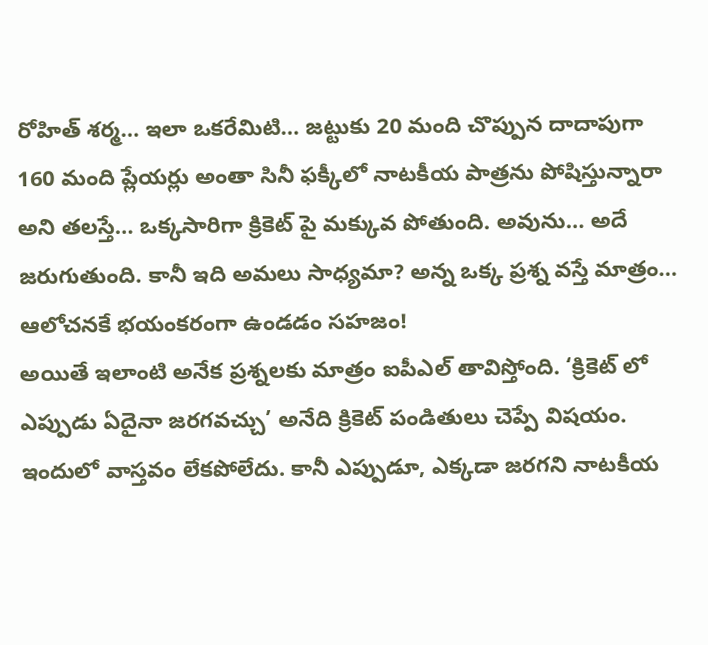రోహిత్ శర్మ… ఇలా ఒకరేమిటి… జట్టుకు 20 మంది చొప్పున దాదాపుగా 160 మంది ప్లేయర్లు అంతా సినీ ఫక్కీలో నాటకీయ పాత్రను పోషిస్తున్నారా అని తలస్తే… ఒక్కసారిగా క్రికెట్ పై మక్కువ పోతుంది. అవును… అదే జరుగుతుంది. కానీ ఇది అమలు సాధ్యమా? అన్న ఒక్క ప్రశ్న వస్తే మాత్రం… ఆలోచనకే భయంకరంగా ఉండడం సహజం!
అయితే ఇలాంటి అనేక ప్రశ్నలకు మాత్రం ఐపీఎల్ తావిస్తోంది. ‘క్రికెట్ లో ఎప్పుడు ఏదైనా జరగవచ్చు’ అనేది క్రికెట్ పండితులు చెప్పే విషయం. ఇందులో వాస్తవం లేకపోలేదు. కానీ ఎప్పుడూ, ఎక్కడా జరగని నాటకీయ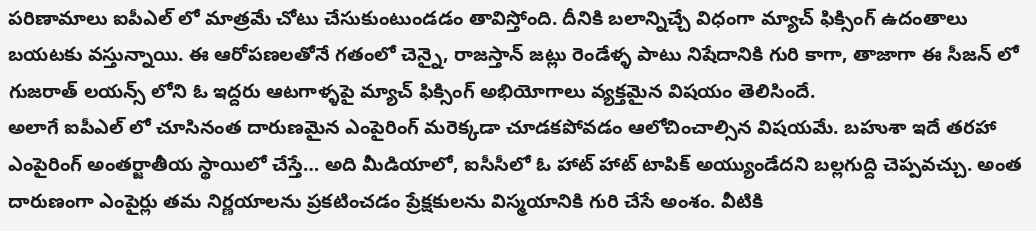పరిణామాలు ఐపీఎల్ లో మాత్రమే చోటు చేసుకుంటుండడం తావిస్తోంది. దీనికి బలాన్నిచ్చే విధంగా మ్యాచ్ ఫిక్సింగ్ ఉదంతాలు బయటకు వస్తున్నాయి. ఈ ఆరోపణలతోనే గతంలో చెన్నై, రాజస్తాన్ జట్లు రెండేళ్ళ పాటు నిషేదానికి గురి కాగా, తాజాగా ఈ సీజన్ లో గుజరాత్ లయన్స్ లోని ఓ ఇద్దరు ఆటగాళ్ళపై మ్యాచ్ ఫిక్సింగ్ అభియోగాలు వ్యక్తమైన విషయం తెలిసిందే.
అలాగే ఐపీఎల్ లో చూసినంత దారుణమైన ఎంపైరింగ్ మరెక్కడా చూడకపోవడం ఆలోచించాల్సిన విషయమే. బహుశా ఇదే తరహా ఎంపైరింగ్ అంతర్జాతీయ స్థాయిలో చేస్తే… అది మీడియాలో, ఐసీసీలో ఓ హాట్ హాట్ టాపిక్ అయ్యుండేదని బల్లగుద్ది చెప్పవచ్చు. అంత దారుణంగా ఎంపైర్లు తమ నిర్ణయాలను ప్రకటించడం ప్రేక్షకులను విస్మయానికి గురి చేసే అంశం. వీటికి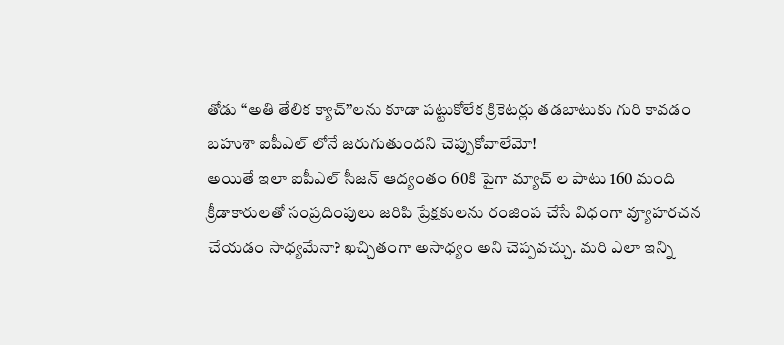తోడు “అతి తేలిక క్యాచ్”లను కూడా పట్టుకోలేక క్రికెటర్లు తడబాటుకు గురి కావడం బహుశా ఐపీఎల్ లోనే జరుగుతుందని చెప్పుకోవాలేమో!
అయితే ఇలా ఐపీఎల్ సీజన్ ఆద్యంతం 60కి పైగా మ్యాచ్ ల పాటు 160 మంది క్రీడాకారులతో సంప్రదింపులు జరిపి ప్రేక్షకులను రంజింప చేసే విధంగా వ్యూహరచన చేయడం సాధ్యమేనా? ఖచ్చితంగా అసాధ్యం అని చెప్పవచ్చు. మరి ఎలా ఇన్ని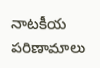నాటకీయ పరిణామాలు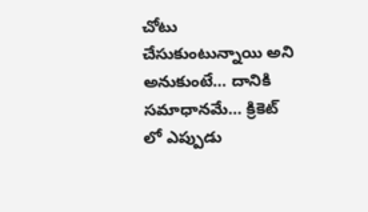చోటు చేసుకుంటున్నాయి అని అనుకుంటే… దానికి సమాధానమే… క్రికెట్ లో ఎప్పుడు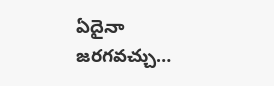ఏదైనా జరగవచ్చు…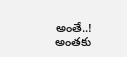అంతే..! అంతకు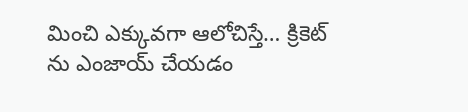మించి ఎక్కువగా ఆలోచిస్తే… క్రికెట్ ను ఎంజాయ్ చేయడం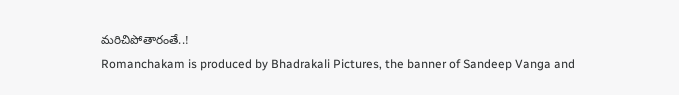మరిచిపోతారంతే..!
Romanchakam is produced by Bhadrakali Pictures, the banner of Sandeep Vanga and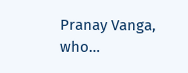Pranay Vanga, who…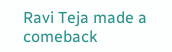Ravi Teja made a comeback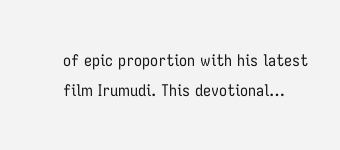of epic proportion with his latest film Irumudi. This devotional…